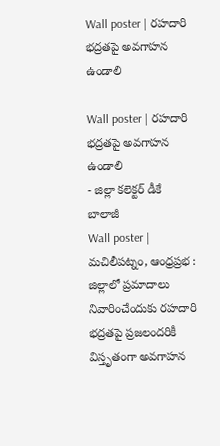Wall poster | రహదారి భద్రతపై అవగాహన ఉండాలి

Wall poster | రహదారి భద్రతపై అవగాహన ఉండాలి
- జిల్లా కలెక్టర్ డీకే బాలాజీ
Wall poster | మచిలీపట్నం, ఆంధ్రప్రభ : జిల్లాలో ప్రమాదాలు నివారించేందుకు రహదారి భద్రతపై ప్రజలందరికీ విస్తృతంగా అవగాహన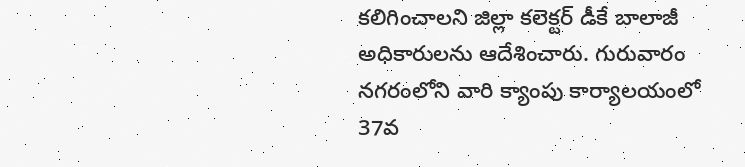కలిగించాలని జిల్లా కలెక్టర్ డీకే బాలాజీ అధికారులను ఆదేశించారు. గురువారం నగరంలోని వారి క్యాంపు కార్యాలయంలో 37వ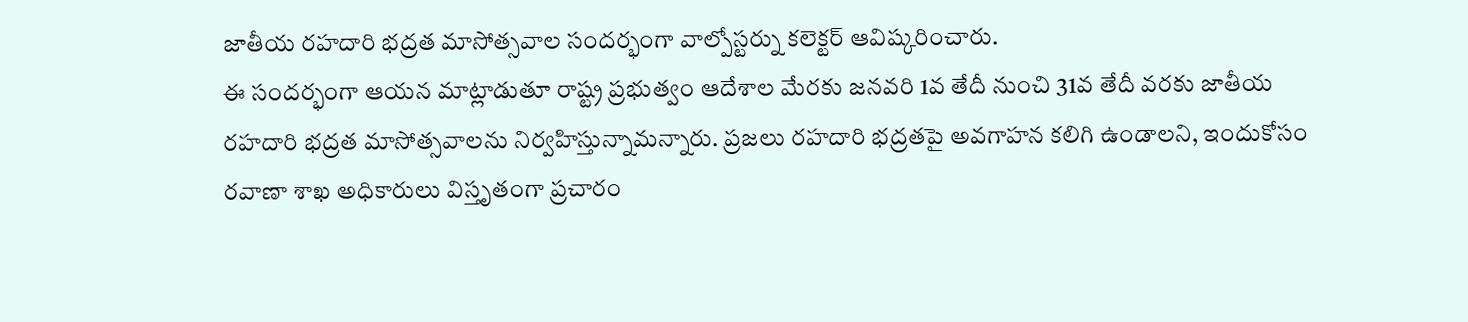జాతీయ రహదారి భద్రత మాసోత్సవాల సందర్భంగా వాల్పోస్టర్ను కలెక్టర్ ఆవిష్కరించారు.
ఈ సందర్భంగా ఆయన మాట్లాడుతూ రాష్ట్ర ప్రభుత్వం ఆదేశాల మేరకు జనవరి 1వ తేదీ నుంచి 31వ తేదీ వరకు జాతీయ రహదారి భద్రత మాసోత్సవాలను నిర్వహిస్తున్నామన్నారు. ప్రజలు రహదారి భద్రతపై అవగాహన కలిగి ఉండాలని, ఇందుకోసం రవాణా శాఖ అధికారులు విస్తృతంగా ప్రచారం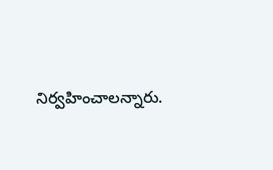నిర్వహించాలన్నారు.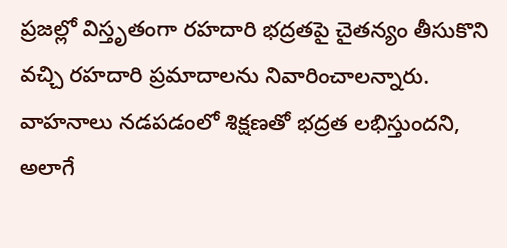ప్రజల్లో విస్తృతంగా రహదారి భద్రతపై చైతన్యం తీసుకొని వచ్చి రహదారి ప్రమాదాలను నివారించాలన్నారు. వాహనాలు నడపడంలో శిక్షణతో భద్రత లభిస్తుందని, అలాగే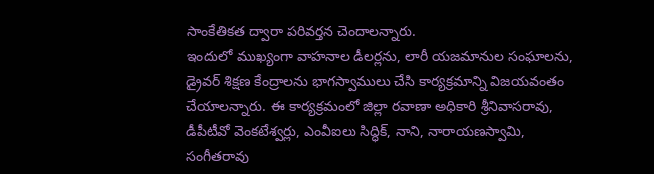సాంకేతికత ద్వారా పరివర్తన చెందాలన్నారు.
ఇందులో ముఖ్యంగా వాహనాల డీలర్లను, లారీ యజమానుల సంఘాలను, డ్రైవర్ శిక్షణ కేంద్రాలను భాగస్వాములు చేసి కార్యక్రమాన్ని విజయవంతం చేయాలన్నారు. ఈ కార్యక్రమంలో జిల్లా రవాణా అధికారి శ్రీనివాసరావు, డీపీటీవో వెంకటేశ్వర్లు, ఎంవీఐలు సిద్ధిక్, నాని, నారాయణస్వామి, సంగీతరావు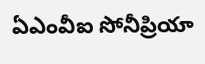ఏఎంవీఐ సోనీప్రియా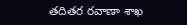తదితర రవాణా శాఖ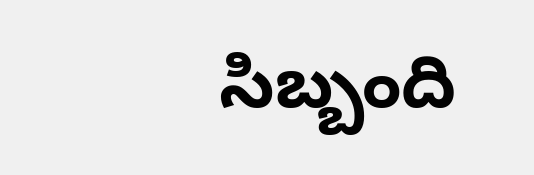సిబ్బంది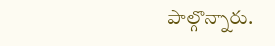పాల్గొన్నారు.